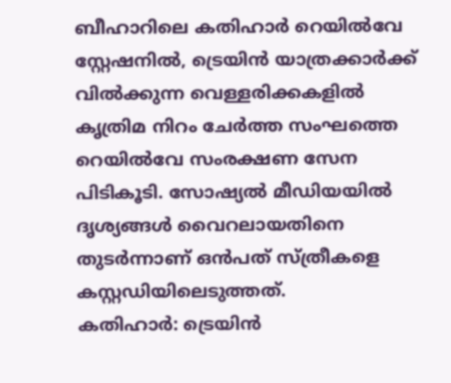ബീഹാറിലെ കതിഹാർ റെയിൽവേ സ്റ്റേഷനിൽ, ട്രെയിൻ യാത്രക്കാർക്ക് വിൽക്കുന്ന വെള്ളരിക്കകളിൽ കൃത്രിമ നിറം ചേർത്ത സംഘത്തെ റെയിൽവേ സംരക്ഷണ സേന പിടികൂടി. സോഷ്യൽ മീഡിയയിൽ ദൃശ്യങ്ങൾ വൈറലായതിനെ തുടർന്നാണ് ഒൻപത് സ്ത്രീകളെ കസ്റ്റഡിയിലെടുത്തത്.
കതിഹാർ: ട്രെയിൻ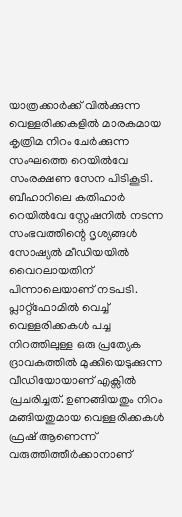യാത്രക്കാർക്ക് വിൽക്കുന്ന വെള്ളരിക്കകളിൽ മാരകമായ കൃത്രിമ നിറം ചേർക്കുന്ന സംഘത്തെ റെയിൽവേ സംരക്ഷണ സേന പിടികൂടി. ബീഹാറിലെ കതിഹാർ റെയിൽവേ സ്റ്റേഷനിൽ നടന്ന സംഭവത്തിന്റെ ദൃശ്യങ്ങൾ സോഷ്യൽ മീഡിയയിൽ വൈറലായതിന് പിന്നാലെയാണ് നടപടി. പ്ലാറ്റ്ഫോമിൽ വെച്ച് വെള്ളരിക്കകൾ പച്ച നിറത്തിലുള്ള ഒരു പ്രത്യേക ദ്രാവകത്തിൽ മുക്കിയെടുക്കുന്ന വീഡിയോയാണ് എക്സിൽ പ്രചരിച്ചത്. ഉണങ്ങിയതും നിറം മങ്ങിയതുമായ വെള്ളരിക്കകൾ ഫ്രഷ് ആണെന്ന് വരുത്തിത്തീർക്കാനാണ്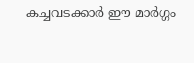കച്ചവടക്കാർ ഈ മാർഗ്ഗം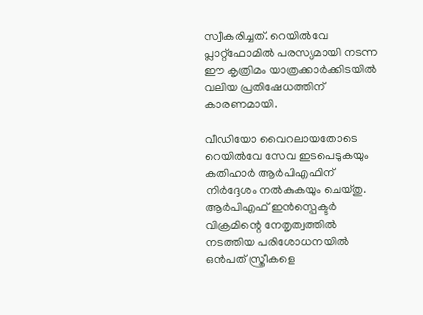സ്വീകരിച്ചത്. റെയിൽവേ പ്ലാറ്റ്ഫോമിൽ പരസ്യമായി നടന്ന ഈ കൃത്രിമം യാത്രക്കാർക്കിടയിൽ വലിയ പ്രതിഷേധത്തിന് കാരണമായി.

വീഡിയോ വൈറലായതോടെ റെയിൽവേ സേവ ഇടപെടുകയും കതിഹാർ ആർപിഎഫിന് നിർദ്ദേശം നൽകുകയും ചെയ്തു. ആർപിഎഫ് ഇൻസ്പെക്ടർ വിക്രമിന്റെ നേതൃത്വത്തിൽ നടത്തിയ പരിശോധനയിൽ ഒൻപത് സ്ത്രീകളെ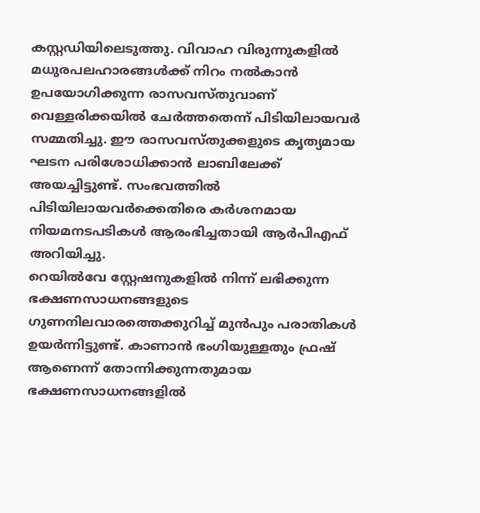കസ്റ്റഡിയിലെടുത്തു. വിവാഹ വിരുന്നുകളിൽ മധുരപലഹാരങ്ങൾക്ക് നിറം നൽകാൻ ഉപയോഗിക്കുന്ന രാസവസ്തുവാണ് വെള്ളരിക്കയിൽ ചേർത്തതെന്ന് പിടിയിലായവർ സമ്മതിച്ചു. ഈ രാസവസ്തുക്കളുടെ കൃത്യമായ ഘടന പരിശോധിക്കാൻ ലാബിലേക്ക് അയച്ചിട്ടുണ്ട്. സംഭവത്തിൽ പിടിയിലായവർക്കെതിരെ കർശനമായ നിയമനടപടികൾ ആരംഭിച്ചതായി ആർപിഎഫ് അറിയിച്ചു.
റെയിൽവേ സ്റ്റേഷനുകളിൽ നിന്ന് ലഭിക്കുന്ന ഭക്ഷണസാധനങ്ങളുടെ ഗുണനിലവാരത്തെക്കുറിച്ച് മുൻപും പരാതികൾ ഉയർന്നിട്ടുണ്ട്. കാണാൻ ഭംഗിയുള്ളതും ഫ്രഷ് ആണെന്ന് തോന്നിക്കുന്നതുമായ ഭക്ഷണസാധനങ്ങളിൽ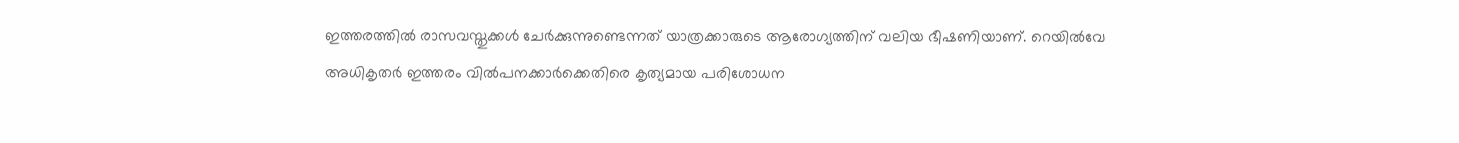ഇത്തരത്തിൽ രാസവസ്തുക്കൾ ചേർക്കുന്നുണ്ടെന്നത് യാത്രക്കാരുടെ ആരോഗ്യത്തിന് വലിയ ഭീഷണിയാണ്. റെയിൽവേ അധികൃതർ ഇത്തരം വിൽപനക്കാർക്കെതിരെ കൃത്യമായ പരിശോധന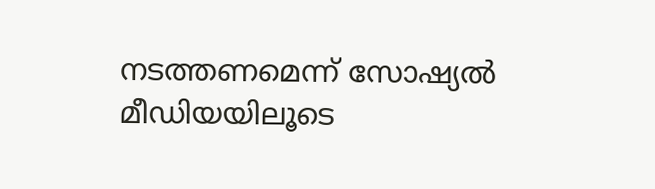നടത്തണമെന്ന് സോഷ്യൽ മീഡിയയിലൂടെ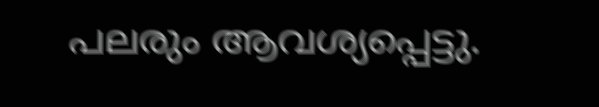പലരും ആവശ്യപ്പെട്ടു.